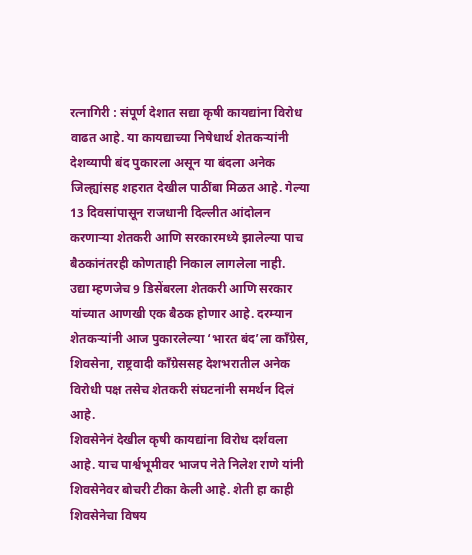रत्नागिरी : संपूर्ण देशात सद्या कृषी कायद्यांना विरोध वाढत आहे. या कायद्याच्या निषेधार्थ शेतकऱ्यांनी देशव्यापी बंद पुकारला असून या बंदला अनेक जिल्ह्यांसह शहरात देखील पाठींबा मिळत आहे. गेल्या 13 दिवसांपासून राजधानी दिल्लीत आंदोलन करणाऱ्या शेतकरी आणि सरकारमध्ये झालेल्या पाच बैठकांनंतरही कोणताही निकाल लागलेला नाही.
उद्या म्हणजेच 9 डिसेंबरला शेतकरी आणि सरकार यांच्यात आणखी एक बैठक होणार आहे. दरम्यान शेतकऱ्यांनी आज पुकारलेल्या ‘भारत बंद’ला काँग्रेस, शिवसेना, राष्ट्रवादी काँग्रेससह देशभरातील अनेक विरोधी पक्ष तसेच शेतकरी संघटनांनी समर्थन दिलं आहे.
शिवसेनेनं देखील कृषी कायद्यांना विरोध दर्शवला आहे. याच पार्श्वभूमीवर भाजप नेते निलेश राणे यांनी शिवसेनेवर बोचरी टीका केली आहे. शेती हा काही शिवसेनेचा विषय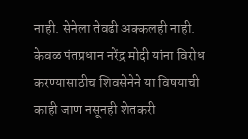नाही. सेनेला तेवढी अक्कलही नाही. केवळ पंतप्रधान नरेंद्र मोदी यांना विरोध करण्यासाठीच शिवसेनेने या विषयाची काही जाण नसूनही शेतकरी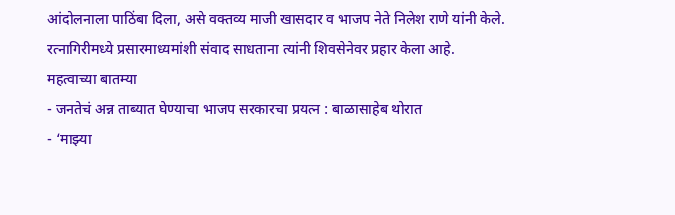आंदोलनाला पाठिंबा दिला, असे वक्तव्य माजी खासदार व भाजप नेते निलेश राणे यांनी केले. रत्नागिरीमध्ये प्रसारमाध्यमांशी संवाद साधताना त्यांनी शिवसेनेवर प्रहार केला आहे.
महत्वाच्या बातम्या
- जनतेचं अन्न ताब्यात घेण्याचा भाजप सरकारचा प्रयत्न : बाळासाहेब थोरात
- ‘माझ्या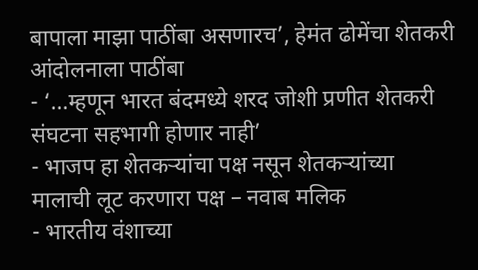बापाला माझा पाठींबा असणारच’, हेमंत ढोमेंचा शेतकरी आंदोलनाला पाठींबा
- ‘…म्हणून भारत बंदमध्ये शरद जोशी प्रणीत शेतकरी संघटना सहभागी होणार नाही’
- भाजप हा शेतकऱ्यांचा पक्ष नसून शेतकऱ्यांच्या मालाची लूट करणारा पक्ष – नवाब मलिक
- भारतीय वंशाच्या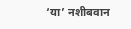‘या’ नशीबवान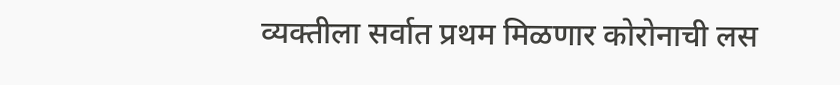व्यक्तीला सर्वात प्रथम मिळणार कोरोनाची लस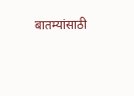बातम्यांसाठी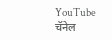YouTube चॅनेल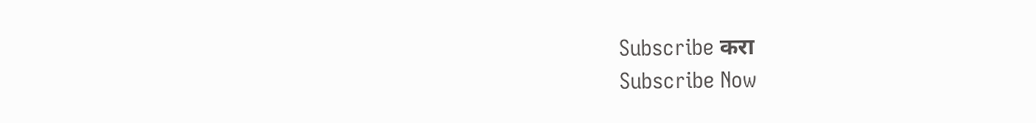Subscribe करा
Subscribe Now